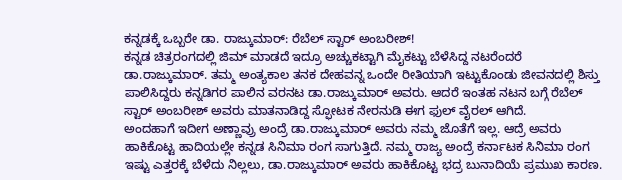ಕನ್ನಡಕ್ಕೆ ಒಬ್ಬರೇ ಡಾ. ರಾಜ್ಕುಮಾರ್: ರೆಬೆಲ್ ಸ್ಟಾರ್ ಅಂಬರೀಶ್!
ಕನ್ನಡ ಚಿತ್ರರಂಗದಲ್ಲಿ ಜಿಮ್ ಮಾಡದೆ ಇದ್ರೂ ಅಚ್ಚುಕಟ್ಟಾಗಿ ಮೈಕಟ್ಟು ಬೆಳೆಸಿದ್ದ ನಟರೆಂದರೆ ಡಾ.ರಾಜ್ಕುಮಾರ್. ತಮ್ಮ ಅಂತ್ಯಕಾಲ ತನಕ ದೇಹವನ್ನ ಒಂದೇ ರೀತಿಯಾಗಿ ಇಟ್ಟುಕೊಂಡು ಜೀವನದಲ್ಲಿ ಶಿಸ್ತು ಪಾಲಿಸಿದ್ದರು ಕನ್ನಡಿಗರ ಪಾಲಿನ ವರನಟ ಡಾ.ರಾಜ್ಕುಮಾರ್ ಅವರು. ಆದರೆ ಇಂತಹ ನಟನ ಬಗ್ಗೆ ರೆಬೆಲ್ ಸ್ಟಾರ್ ಅಂಬರೀಶ್ ಅವರು ಮಾತನಾಡಿದ್ದ ಸ್ಫೋಟಕ ನೇರನುಡಿ ಈಗ ಫುಲ್ ವೈರಲ್ ಆಗಿದೆ.
ಅಂದಹಾಗೆ ಇದೀಗ ಅಣ್ಣಾವ್ರು ಅಂದ್ರೆ ಡಾ.ರಾಜ್ಕುಮಾರ್ ಅವರು ನಮ್ಮ ಜೊತೆಗೆ ಇಲ್ಲ. ಆದ್ರೆ ಅವರು ಹಾಕಿಕೊಟ್ಟ ಹಾದಿಯಲ್ಲೇ ಕನ್ನಡ ಸಿನಿಮಾ ರಂಗ ಸಾಗುತ್ತಿದೆ. ನಮ್ಮ ರಾಜ್ಯ ಅಂದ್ರೆ ಕರ್ನಾಟಕ ಸಿನಿಮಾ ರಂಗ ಇಷ್ಟು ಎತ್ತರಕ್ಕೆ ಬೆಳೆದು ನಿಲ್ಲಲು, ಡಾ.ರಾಜ್ಕುಮಾರ್ ಅವರು ಹಾಕಿಕೊಟ್ಟ ಭದ್ರ ಬುನಾದಿಯೆ ಪ್ರಮುಖ ಕಾರಣ.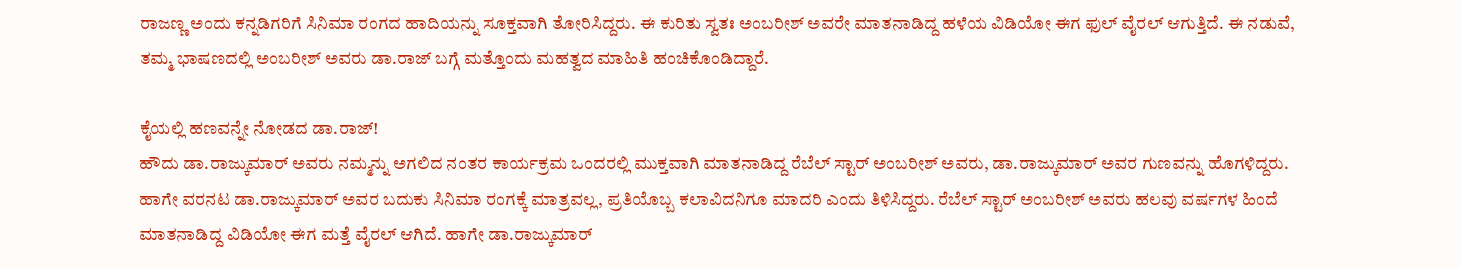ರಾಜಣ್ಣ ಅಂದು ಕನ್ನಡಿಗರಿಗೆ ಸಿನಿಮಾ ರಂಗದ ಹಾದಿಯನ್ನು ಸೂಕ್ತವಾಗಿ ತೋರಿಸಿದ್ದರು. ಈ ಕುರಿತು ಸ್ವತಃ ಅಂಬರೀಶ್ ಅವರೇ ಮಾತನಾಡಿದ್ದ ಹಳೆಯ ವಿಡಿಯೋ ಈಗ ಫುಲ್ ವೈರಲ್ ಆಗುತ್ತಿದೆ. ಈ ನಡುವೆ, ತಮ್ಮ ಭಾಷಣದಲ್ಲಿ ಅಂಬರೀಶ್ ಅವರು ಡಾ.ರಾಜ್ ಬಗ್ಗೆ ಮತ್ತೊಂದು ಮಹತ್ವದ ಮಾಹಿತಿ ಹಂಚಿಕೊಂಡಿದ್ದಾರೆ.

ಕೈಯಲ್ಲಿ ಹಣವನ್ನೇ ನೋಡದ ಡಾ.ರಾಜ್!
ಹೌದು ಡಾ.ರಾಜ್ಕುಮಾರ್ ಅವರು ನಮ್ಮನ್ನು ಅಗಲಿದ ನಂತರ ಕಾರ್ಯಕ್ರಮ ಒಂದರಲ್ಲಿ ಮುಕ್ತವಾಗಿ ಮಾತನಾಡಿದ್ದ ರೆಬೆಲ್ ಸ್ಟಾರ್ ಅಂಬರೀಶ್ ಅವರು, ಡಾ.ರಾಜ್ಕುಮಾರ್ ಅವರ ಗುಣವನ್ನು ಹೊಗಳಿದ್ದರು. ಹಾಗೇ ವರನಟ ಡಾ.ರಾಜ್ಕುಮಾರ್ ಅವರ ಬದುಕು ಸಿನಿಮಾ ರಂಗಕ್ಕೆ ಮಾತ್ರವಲ್ಲ, ಪ್ರತಿಯೊಬ್ಬ ಕಲಾವಿದನಿಗೂ ಮಾದರಿ ಎಂದು ತಿಳಿಸಿದ್ದರು. ರೆಬೆಲ್ ಸ್ಟಾರ್ ಅಂಬರೀಶ್ ಅವರು ಹಲವು ವರ್ಷಗಳ ಹಿಂದೆ ಮಾತನಾಡಿದ್ದ ವಿಡಿಯೋ ಈಗ ಮತ್ತೆ ವೈರಲ್ ಆಗಿದೆ. ಹಾಗೇ ಡಾ.ರಾಜ್ಕುಮಾರ್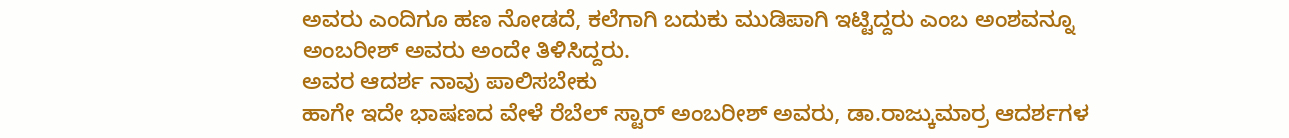ಅವರು ಎಂದಿಗೂ ಹಣ ನೋಡದೆ, ಕಲೆಗಾಗಿ ಬದುಕು ಮುಡಿಪಾಗಿ ಇಟ್ಟಿದ್ದರು ಎಂಬ ಅಂಶವನ್ನೂ ಅಂಬರೀಶ್ ಅವರು ಅಂದೇ ತಿಳಿಸಿದ್ದರು.
ಅವರ ಆದರ್ಶ ನಾವು ಪಾಲಿಸಬೇಕು
ಹಾಗೇ ಇದೇ ಭಾಷಣದ ವೇಳೆ ರೆಬೆಲ್ ಸ್ಟಾರ್ ಅಂಬರೀಶ್ ಅವರು, ಡಾ.ರಾಜ್ಕುಮಾರ್ರ ಆದರ್ಶಗಳ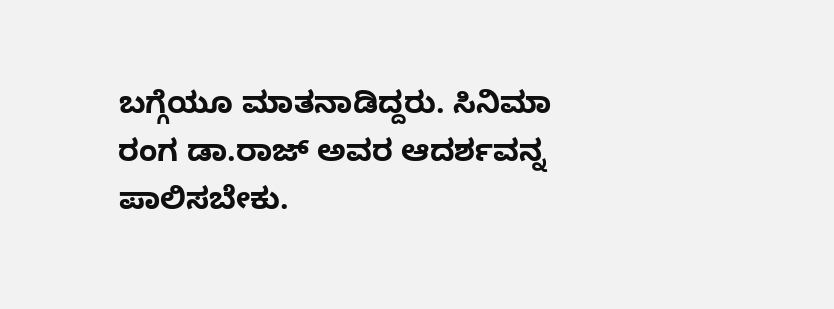ಬಗ್ಗೆಯೂ ಮಾತನಾಡಿದ್ದರು. ಸಿನಿಮಾ ರಂಗ ಡಾ.ರಾಜ್ ಅವರ ಆದರ್ಶವನ್ನ ಪಾಲಿಸಬೇಕು.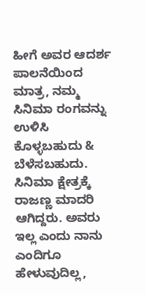ಹೀಗೆ ಅವರ ಆದರ್ಶ ಪಾಲನೆಯಿಂದ ಮಾತ್ರ, ನಮ್ಮ ಸಿನಿಮಾ ರಂಗವನ್ನು ಉಳಿಸಿ ಕೊಳ್ಳಬಹುದು & ಬೆಳೆಸಬಹುದು. ಸಿನಿಮಾ ಕ್ಷೇತ್ರಕ್ಕೆ ರಾಜಣ್ಣ ಮಾದರಿ ಆಗಿದ್ದರು. ಅವರು ಇಲ್ಲ ಎಂದು ನಾನು ಎಂದಿಗೂ ಹೇಳುವುದಿಲ್ಲ,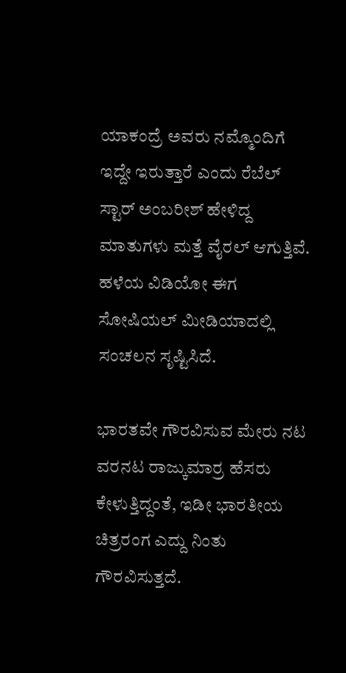ಯಾಕಂದ್ರೆ ಅವರು ನಮ್ಮೊಂದಿಗೆ ಇದ್ದೇ ಇರುತ್ತಾರೆ ಎಂದು ರೆಬೆಲ್ ಸ್ಟಾರ್ ಅಂಬರೀಶ್ ಹೇಳಿದ್ದ ಮಾತುಗಳು ಮತ್ತೆ ವೈರಲ್ ಆಗುತ್ತಿವೆ. ಹಳೆಯ ವಿಡಿಯೋ ಈಗ ಸೋಷಿಯಲ್ ಮೀಡಿಯಾದಲ್ಲಿ ಸಂಚಲನ ಸೃಷ್ಟಿಸಿದೆ.

ಭಾರತವೇ ಗೌರವಿಸುವ ಮೇರು ನಟ
ವರನಟ ರಾಜ್ಕುಮಾರ್ರ ಹೆಸರು ಕೇಳುತ್ತಿದ್ದಂತೆ, ಇಡೀ ಭಾರತೀಯ ಚಿತ್ರರಂಗ ಎದ್ದು ನಿಂತು ಗೌರವಿಸುತ್ತದೆ.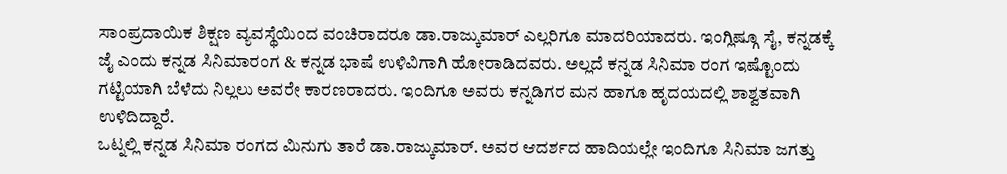ಸಾಂಪ್ರದಾಯಿಕ ಶಿಕ್ಷಣ ವ್ಯವಸ್ಥೆಯಿಂದ ವಂಚಿರಾದರೂ ಡಾ.ರಾಜ್ಕುಮಾರ್ ಎಲ್ಲರಿಗೂ ಮಾದರಿಯಾದರು. ಇಂಗ್ಲಿಷ್ಗೂ ಸೈ, ಕನ್ನಡಕ್ಕೆ ಜೈ ಎಂದು ಕನ್ನಡ ಸಿನಿಮಾರಂಗ & ಕನ್ನಡ ಭಾಷೆ ಉಳಿವಿಗಾಗಿ ಹೋರಾಡಿದವರು. ಅಲ್ಲದೆ ಕನ್ನಡ ಸಿನಿಮಾ ರಂಗ ಇಷ್ಟೊಂದು ಗಟ್ಟಿಯಾಗಿ ಬೆಳೆದು ನಿಲ್ಲಲು ಅವರೇ ಕಾರಣರಾದರು. ಇಂದಿಗೂ ಅವರು ಕನ್ನಡಿಗರ ಮನ ಹಾಗೂ ಹೃದಯದಲ್ಲಿ ಶಾಶ್ವತವಾಗಿ ಉಳಿದಿದ್ದಾರೆ.
ಒಟ್ನಲ್ಲಿ ಕನ್ನಡ ಸಿನಿಮಾ ರಂಗದ ಮಿನುಗು ತಾರೆ ಡಾ.ರಾಜ್ಕುಮಾರ್. ಅವರ ಆದರ್ಶದ ಹಾದಿಯಲ್ಲೇ ಇಂದಿಗೂ ಸಿನಿಮಾ ಜಗತ್ತು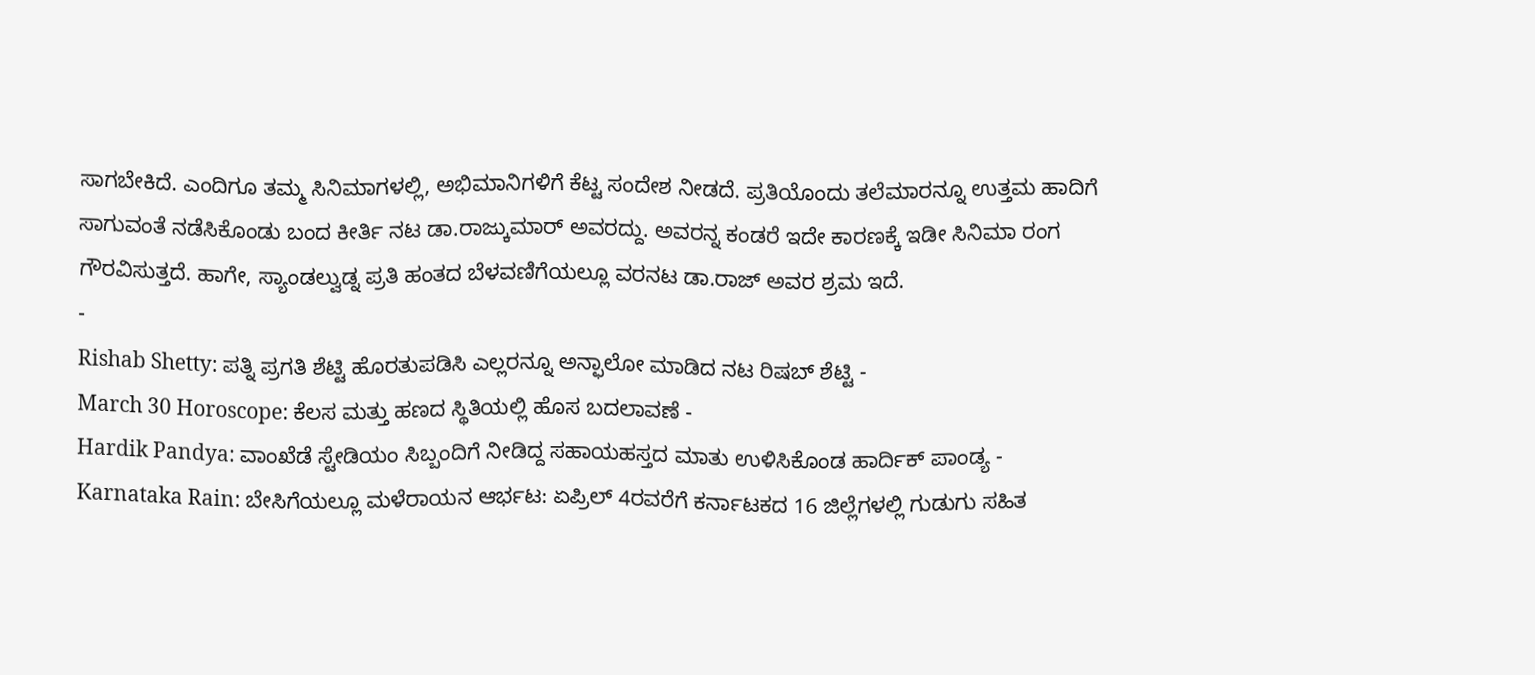ಸಾಗಬೇಕಿದೆ. ಎಂದಿಗೂ ತಮ್ಮ ಸಿನಿಮಾಗಳಲ್ಲಿ, ಅಭಿಮಾನಿಗಳಿಗೆ ಕೆಟ್ಟ ಸಂದೇಶ ನೀಡದೆ. ಪ್ರತಿಯೊಂದು ತಲೆಮಾರನ್ನೂ ಉತ್ತಮ ಹಾದಿಗೆ ಸಾಗುವಂತೆ ನಡೆಸಿಕೊಂಡು ಬಂದ ಕೀರ್ತಿ ನಟ ಡಾ.ರಾಜ್ಕುಮಾರ್ ಅವರದ್ದು. ಅವರನ್ನ ಕಂಡರೆ ಇದೇ ಕಾರಣಕ್ಕೆ ಇಡೀ ಸಿನಿಮಾ ರಂಗ ಗೌರವಿಸುತ್ತದೆ. ಹಾಗೇ, ಸ್ಯಾಂಡಲ್ವುಡ್ನ ಪ್ರತಿ ಹಂತದ ಬೆಳವಣಿಗೆಯಲ್ಲೂ ವರನಟ ಡಾ.ರಾಜ್ ಅವರ ಶ್ರಮ ಇದೆ.
-
Rishab Shetty: ಪತ್ನಿ ಪ್ರಗತಿ ಶೆಟ್ಟಿ ಹೊರತುಪಡಿಸಿ ಎಲ್ಲರನ್ನೂ ಅನ್ಫಾಲೋ ಮಾಡಿದ ನಟ ರಿಷಬ್ ಶೆಟ್ಟಿ -
March 30 Horoscope: ಕೆಲಸ ಮತ್ತು ಹಣದ ಸ್ಥಿತಿಯಲ್ಲಿ ಹೊಸ ಬದಲಾವಣೆ -
Hardik Pandya: ವಾಂಖೆಡೆ ಸ್ಟೇಡಿಯಂ ಸಿಬ್ಬಂದಿಗೆ ನೀಡಿದ್ದ ಸಹಾಯಹಸ್ತದ ಮಾತು ಉಳಿಸಿಕೊಂಡ ಹಾರ್ದಿಕ್ ಪಾಂಡ್ಯ -
Karnataka Rain: ಬೇಸಿಗೆಯಲ್ಲೂ ಮಳೆರಾಯನ ಆರ್ಭಟ: ಏಪ್ರಿಲ್ 4ರವರೆಗೆ ಕರ್ನಾಟಕದ 16 ಜಿಲ್ಲೆಗಳಲ್ಲಿ ಗುಡುಗು ಸಹಿತ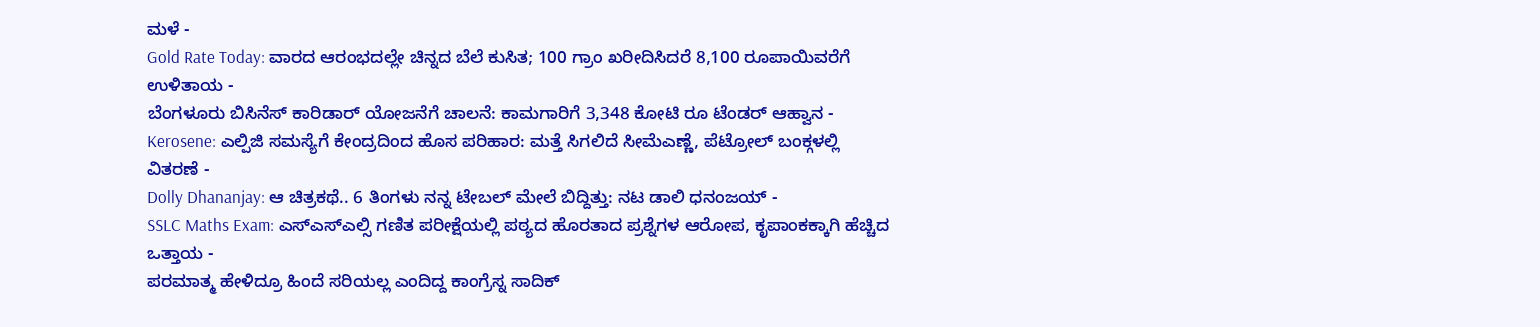ಮಳೆ -
Gold Rate Today: ವಾರದ ಆರಂಭದಲ್ಲೇ ಚಿನ್ನದ ಬೆಲೆ ಕುಸಿತ; 100 ಗ್ರಾಂ ಖರೀದಿಸಿದರೆ 8,100 ರೂಪಾಯಿವರೆಗೆ ಉಳಿತಾಯ -
ಬೆಂಗಳೂರು ಬಿಸಿನೆಸ್ ಕಾರಿಡಾರ್ ಯೋಜನೆಗೆ ಚಾಲನೆ: ಕಾಮಗಾರಿಗೆ 3,348 ಕೋಟಿ ರೂ ಟೆಂಡರ್ ಆಹ್ವಾನ -
Kerosene: ಎಲ್ಪಿಜಿ ಸಮಸ್ಯೆಗೆ ಕೇಂದ್ರದಿಂದ ಹೊಸ ಪರಿಹಾರ: ಮತ್ತೆ ಸಿಗಲಿದೆ ಸೀಮೆಎಣ್ಣೆ, ಪೆಟ್ರೋಲ್ ಬಂಕ್ಗಳಲ್ಲಿ ವಿತರಣೆ -
Dolly Dhananjay: ಆ ಚಿತ್ರಕಥೆ.. 6 ತಿಂಗಳು ನನ್ನ ಟೇಬಲ್ ಮೇಲೆ ಬಿದ್ದಿತ್ತು: ನಟ ಡಾಲಿ ಧನಂಜಯ್ -
SSLC Maths Exam: ಎಸ್ಎಸ್ಎಲ್ಸಿ ಗಣಿತ ಪರೀಕ್ಷೆಯಲ್ಲಿ ಪಠ್ಯದ ಹೊರತಾದ ಪ್ರಶ್ನೆಗಳ ಆರೋಪ, ಕೃಪಾಂಕಕ್ಕಾಗಿ ಹೆಚ್ಚಿದ ಒತ್ತಾಯ -
ಪರಮಾತ್ಮ ಹೇಳಿದ್ರೂ ಹಿಂದೆ ಸರಿಯಲ್ಲ ಎಂದಿದ್ದ ಕಾಂಗ್ರೆಸ್ನ ಸಾದಿಕ್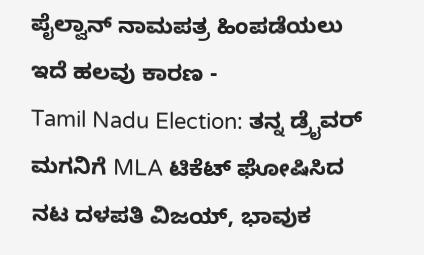ಪೈಲ್ವಾನ್ ನಾಮಪತ್ರ ಹಿಂಪಡೆಯಲು ಇದೆ ಹಲವು ಕಾರಣ -
Tamil Nadu Election: ತನ್ನ ಡ್ರೈವರ್ ಮಗನಿಗೆ MLA ಟಿಕೆಟ್ ಘೋಷಿಸಿದ ನಟ ದಳಪತಿ ವಿಜಯ್, ಭಾವುಕ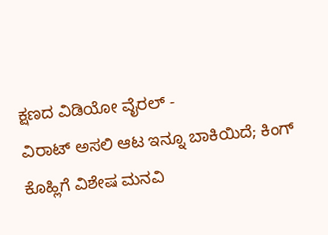ಕ್ಷಣದ ವಿಡಿಯೋ ವೈರಲ್ -
ವಿರಾಟ್ ಅಸಲಿ ಆಟ ಇನ್ನೂ ಬಾಕಿಯಿದೆ; ಕಿಂಗ್ ಕೊಹ್ಲಿಗೆ ವಿಶೇಷ ಮನವಿ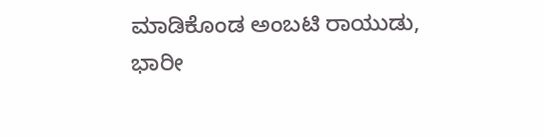ಮಾಡಿಕೊಂಡ ಅಂಬಟಿ ರಾಯುಡು, ಭಾರೀ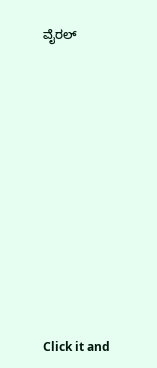ವೈರಲ್












Click it and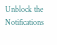Unblock the Notifications